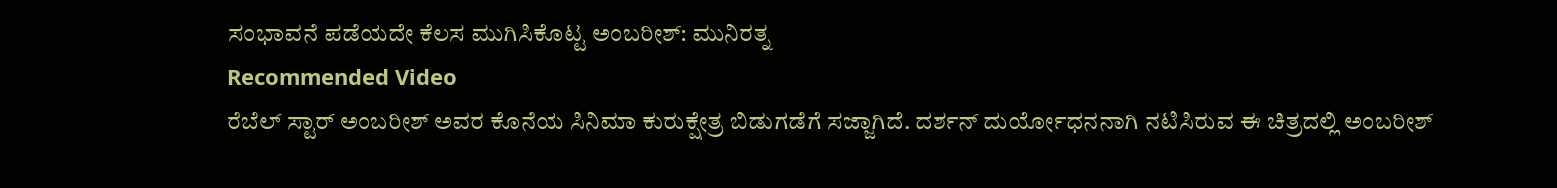ಸಂಭಾವನೆ ಪಡೆಯದೇ ಕೆಲಸ ಮುಗಿಸಿಕೊಟ್ಟ ಅಂಬರೀಶ್: ಮುನಿರತ್ನ
Recommended Video
ರೆಬೆಲ್ ಸ್ಟಾರ್ ಅಂಬರೀಶ್ ಅವರ ಕೊನೆಯ ಸಿನಿಮಾ ಕುರುಕ್ಷೇತ್ರ ಬಿಡುಗಡೆಗೆ ಸಜ್ಜಾಗಿದೆ. ದರ್ಶನ್ ದುರ್ಯೋಧನನಾಗಿ ನಟಿಸಿರುವ ಈ ಚಿತ್ರದಲ್ಲಿ ಅಂಬರೀಶ್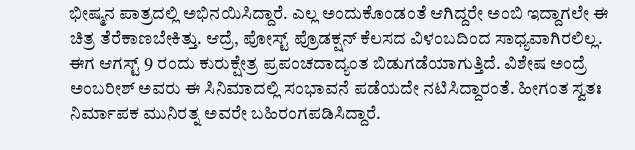ಭೀಷ್ಮನ ಪಾತ್ರದಲ್ಲಿ ಅಭಿನಯಿಸಿದ್ದಾರೆ. ಎಲ್ಲ ಅಂದುಕೊಂಡಂತೆ ಆಗಿದ್ದರೇ ಅಂಬಿ ಇದ್ದಾಗಲೇ ಈ ಚಿತ್ರ ತೆರೆಕಾಣಬೇಕಿತ್ತು. ಆದ್ರೆ, ಪೋಸ್ಟ್ ಪ್ರೊಡಕ್ಷನ್ ಕೆಲಸದ ವಿಳಂಬದಿಂದ ಸಾಧ್ಯವಾಗಿರಲಿಲ್ಲ.
ಈಗ ಆಗಸ್ಟ್ 9 ರಂದು ಕುರುಕ್ಷೇತ್ರ ಪ್ರಪಂಚದಾದ್ಯಂತ ಬಿಡುಗಡೆಯಾಗುತ್ತಿದೆ. ವಿಶೇಷ ಅಂದ್ರೆ ಅಂಬರೀಶ್ ಅವರು ಈ ಸಿನಿಮಾದಲ್ಲಿ ಸಂಭಾವನೆ ಪಡೆಯದೇ ನಟಿಸಿದ್ದಾರಂತೆ. ಹೀಗಂತ ಸ್ವತಃ ನಿರ್ಮಾಪಕ ಮುನಿರತ್ನ ಅವರೇ ಬಹಿರಂಗಪಡಿಸಿದ್ದಾರೆ.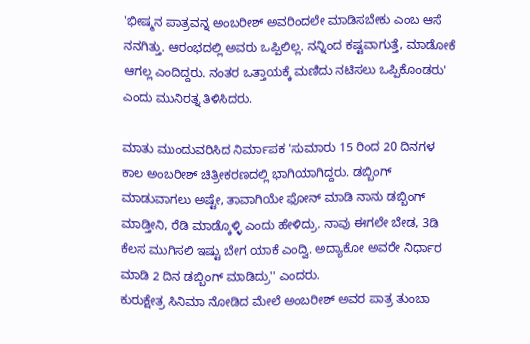'ಭೀಷ್ಮನ ಪಾತ್ರವನ್ನ ಅಂಬರೀಶ್ ಅವರಿಂದಲೇ ಮಾಡಿಸಬೇಕು ಎಂಬ ಆಸೆ ನನಗಿತ್ತು. ಆರಂಭದಲ್ಲಿ ಅವರು ಒಪ್ಪಿಲಿಲ್ಲ. ನನ್ನಿಂದ ಕಷ್ಟವಾಗುತ್ತೆ, ಮಾಡೋಕೆ ಆಗಲ್ಲ ಎಂದಿದ್ದರು. ನಂತರ ಒತ್ತಾಯಕ್ಕೆ ಮಣಿದು ನಟಿಸಲು ಒಪ್ಪಿಕೊಂಡರು' ಎಂದು ಮುನಿರತ್ನ ತಿಳಿಸಿದರು.

ಮಾತು ಮುಂದುವರಿಸಿದ ನಿರ್ಮಾಪಕ 'ಸುಮಾರು 15 ರಿಂದ 20 ದಿನಗಳ ಕಾಲ ಅಂಬರೀಶ್ ಚಿತ್ರೀಕರಣದಲ್ಲಿ ಭಾಗಿಯಾಗಿದ್ದರು. ಡಬ್ಬಿಂಗ್ ಮಾಡುವಾಗಲು ಅಷ್ಟೇ, ತಾವಾಗಿಯೇ ಫೋನ್ ಮಾಡಿ ನಾನು ಡಬ್ಬಿಂಗ್ ಮಾಡ್ತೀನಿ, ರೆಡಿ ಮಾಡ್ಕೊಳ್ಳಿ ಎಂದು ಹೇಳಿದ್ರು. ನಾವು ಈಗಲೇ ಬೇಡ, 3ಡಿ ಕೆಲಸ ಮುಗಿಸಲಿ ಇಷ್ಟು ಬೇಗ ಯಾಕೆ ಎಂದ್ವಿ. ಅದ್ಯಾಕೋ ಅವರೇ ನಿರ್ಧಾರ ಮಾಡಿ 2 ದಿನ ಡಬ್ಬಿಂಗ್ ಮಾಡಿದ್ರು'' ಎಂದರು.
ಕುರುಕ್ಷೇತ್ರ ಸಿನಿಮಾ ನೋಡಿದ ಮೇಲೆ ಅಂಬರೀಶ್ ಅವರ ಪಾತ್ರ ತುಂಬಾ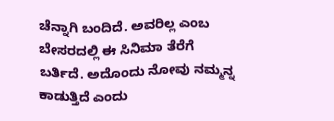ಚೆನ್ನಾಗಿ ಬಂದಿದೆ. ಅವರಿಲ್ಲ ಎಂಬ ಬೇಸರದಲ್ಲಿ ಈ ಸಿನಿಮಾ ತೆರೆಗೆ ಬರ್ತಿದೆ. ಅದೊಂದು ನೋವು ನಮ್ಮನ್ನ ಕಾಡುತ್ತಿದೆ ಎಂದು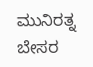ಮುನಿರತ್ನ ಬೇಸರ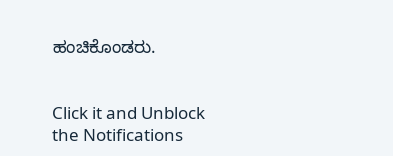ಹಂಚಿಕೊಂಡರು.


Click it and Unblock the Notifications